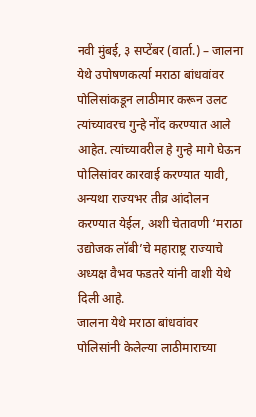नवी मुंबई, ३ सप्टेंबर (वार्ता.) – जालना येथे उपोषणकर्त्या मराठा बांधवांवर पोलिसांकडून लाठीमार करून उलट त्यांच्यावरच गुन्हे नोंद करण्यात आले आहेत. त्यांच्यावरील हे गुन्हे मागे घेऊन पोलिसांवर कारवाई करण्यात यावी, अन्यथा राज्यभर तीव्र आंदोलन करण्यात येईल, अशी चेतावणी ‘मराठा उद्योजक लॉबी’चे महाराष्ट्र राज्याचे अध्यक्ष वैभव फडतरे यांनी वाशी येथे दिली आहे.
जालना येथे मराठा बांधवांवर पोलिसांनी केलेल्या लाठीमाराच्या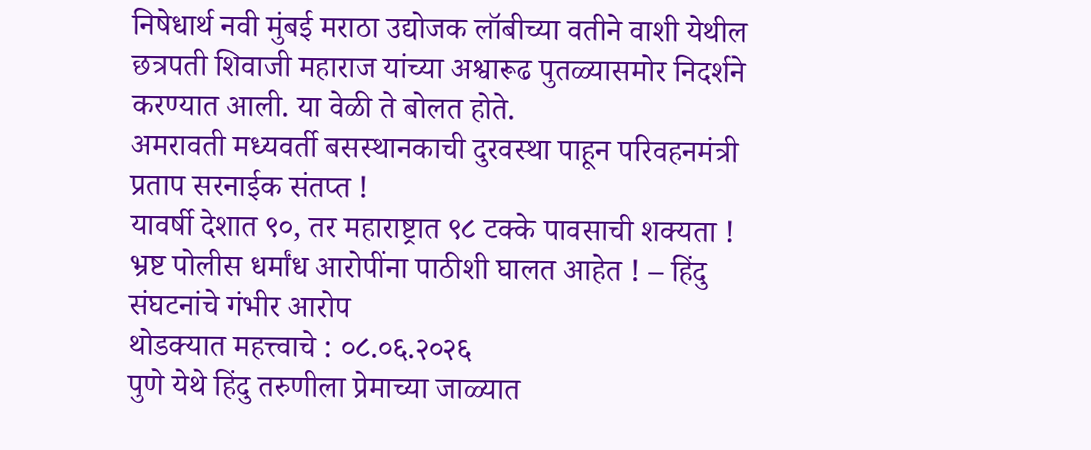निषेधार्थ नवी मुंबई मराठा उद्योजक लॉबीच्या वतीने वाशी येथील छत्रपती शिवाजी महाराज यांच्या अश्वारूढ पुतळ्यासमोर निदर्शने करण्यात आली. या वेळी ते बोलत होते.
अमरावती मध्यवर्ती बसस्थानकाची दुरवस्था पाहून परिवहनमंत्री प्रताप सरनाईक संतप्त !
यावर्षी देशात ९०, तर महाराष्ट्रात ९८ टक्के पावसाची शक्यता !
भ्रष्ट पोलीस धर्मांध आरोपींना पाठीशी घालत आहेत ! – हिंदु संघटनांचे गंभीर आरोप
थोडक्यात महत्त्वाचे : ०८.०६.२०२६
पुणे येथे हिंदु तरुणीला प्रेमाच्या जाळ्यात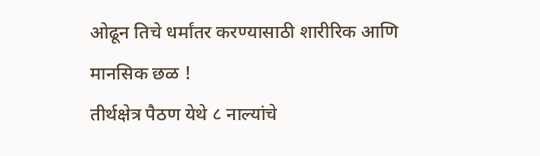ओढून तिचे धर्मांतर करण्यासाठी शारीरिक आणि मानसिक छळ !
तीर्थक्षेत्र पैठण येथे ८ नाल्यांचे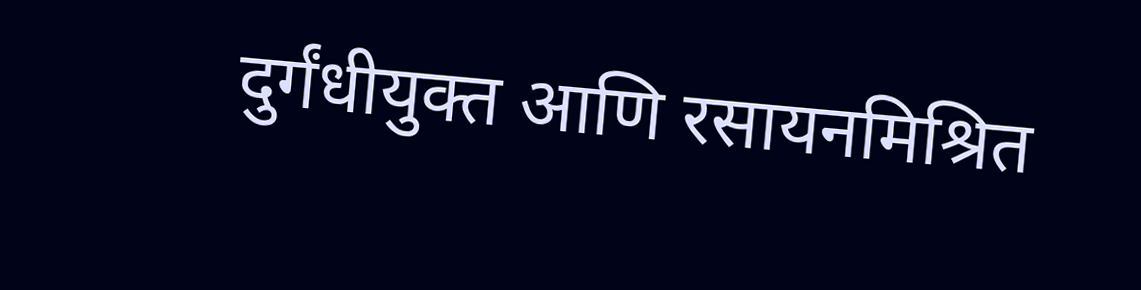दुर्गंधीयुक्त आणि रसायनमिश्रित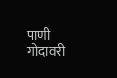पाणी गोदावरी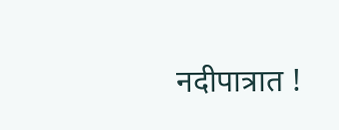नदीपात्रात !